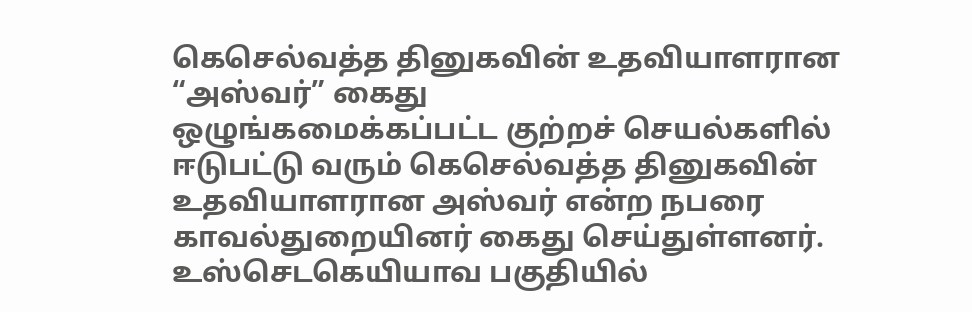கெசெல்வத்த தினுகவின் உதவியாளரான “அஸ்வர்” கைது
ஒழுங்கமைக்கப்பட்ட குற்றச் செயல்களில் ஈடுபட்டு வரும் கெசெல்வத்த தினுகவின் உதவியாளரான அஸ்வர் என்ற நபரை காவல்துறையினர் கைது செய்துள்ளனர்.
உஸ்செடகெயியாவ பகுதியில்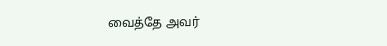வைத்தே அவர்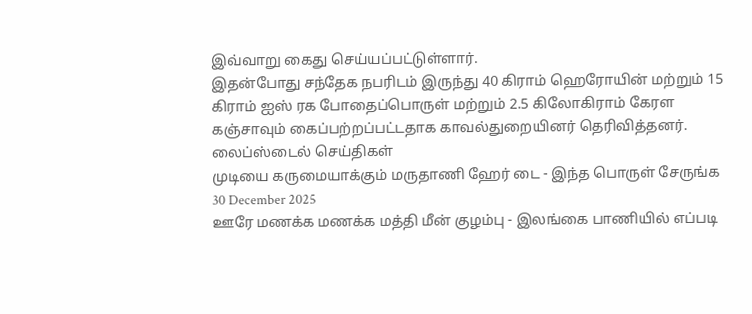இவ்வாறு கைது செய்யப்பட்டுள்ளார்.
இதன்போது சந்தேக நபரிடம் இருந்து 40 கிராம் ஹெரோயின் மற்றும் 15 கிராம் ஐஸ் ரக போதைப்பொருள் மற்றும் 2.5 கிலோகிராம் கேரள கஞ்சாவும் கைப்பற்றப்பட்டதாக காவல்துறையினர் தெரிவித்தனர்.
லைப்ஸ்டைல் செய்திகள்
முடியை கருமையாக்கும் மருதாணி ஹேர் டை - இந்த பொருள் சேருங்க
30 December 2025
ஊரே மணக்க மணக்க மத்தி மீன் குழம்பு - இலங்கை பாணியில் எப்படி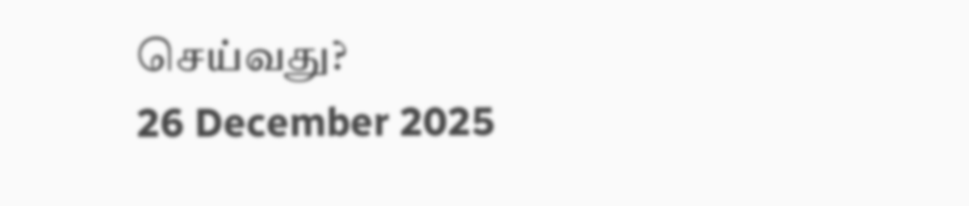செய்வது?
26 December 2025